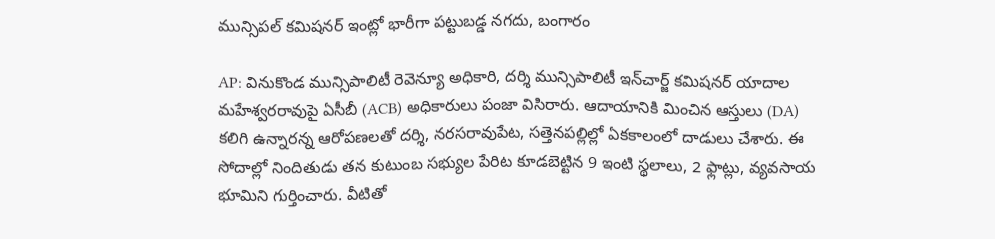మున్సిపల్ కమిషనర్ ఇంట్లో భారీగా పట్టుబడ్డ నగదు, బంగారం

AP: వినుకొండ మున్సిపాలిటీ రెవెన్యూ అధికారి, దర్శి మున్సిపాలిటీ ఇన్‌చార్జ్ కమిషనర్ యాదాల మహేశ్వరరావుపై ఏసీబీ (ACB) అధికారులు పంజా విసిరారు. ఆదాయానికి మించిన ఆస్తులు (DA) కలిగి ఉన్నారన్న ఆరోపణలతో దర్శి, నరసరావుపేట, సత్తెనపల్లిల్లో ఏకకాలంలో దాడులు చేశారు. ఈ సోదాల్లో నిందితుడు తన కుటుంబ సభ్యుల పేరిట కూడబెట్టిన 9 ఇంటి స్థలాలు, 2 ఫ్లాట్లు, వ్యవసాయ భూమిని గుర్తించారు. వీటితో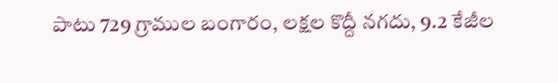పాటు 729 గ్రాముల బంగారం, లక్షల కొద్దీ నగదు, 9.2 కేజీల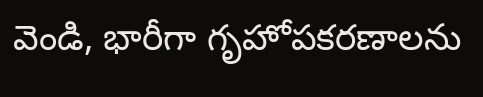వెండి, భారీగా గృహోపకరణాలను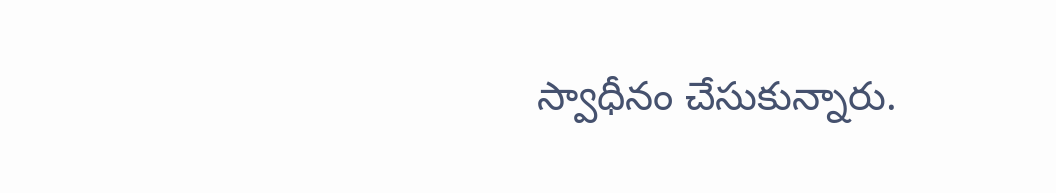స్వాధీనం చేసుకున్నారు.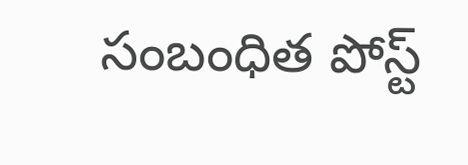సంబంధిత పోస్ట్